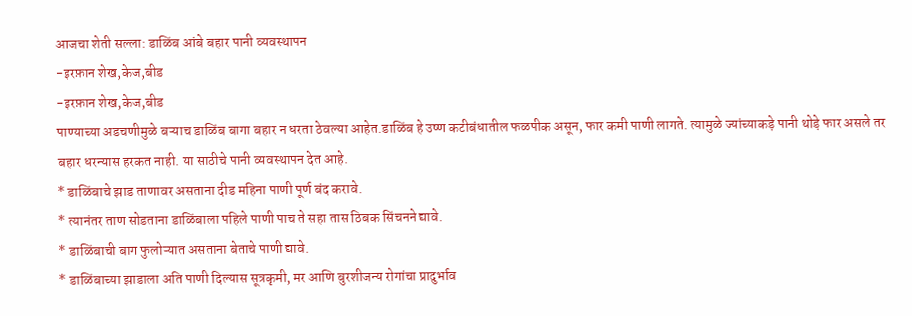आजचा शेती सल्ला: डाळिंब आंबे बहार पानी व्यवस्थापन
-इरफ़ान शेख,केज,बीड
-इरफ़ान शेख,केज,बीड
पाण्याच्या अडचणीमुळे बऱ्याच डाळिंब बागा बहार न धरता ठेवल्या आहेत.डाळिंब हे उष्ण कटीबंधातील फळपीक असून, फार कमी पाणी लागते. त्यामुळे ज्यांच्याकड़े पानी थोड़े फार असले तर बहार धरन्यास हरकत नाही. या साठीचे पानी व्यवस्थापन देत आहे.
* डाळिंबाचे झाड ताणावर असताना दीड महिना पाणी पूर्ण बंद करावे.
* त्यानंतर ताण सोडताना डाळिंबाला पहिले पाणी पाच ते सहा तास ठिबक सिंचनने द्यावे.
* डाळिंबाची बाग फुलोऱ्यात असताना बेताचे पाणी द्यावे.
* डाळिंबाच्या झाडाला अति पाणी दिल्यास सूत्रकृमी, मर आणि बुरशीजन्य रोगांचा प्रादुर्भाव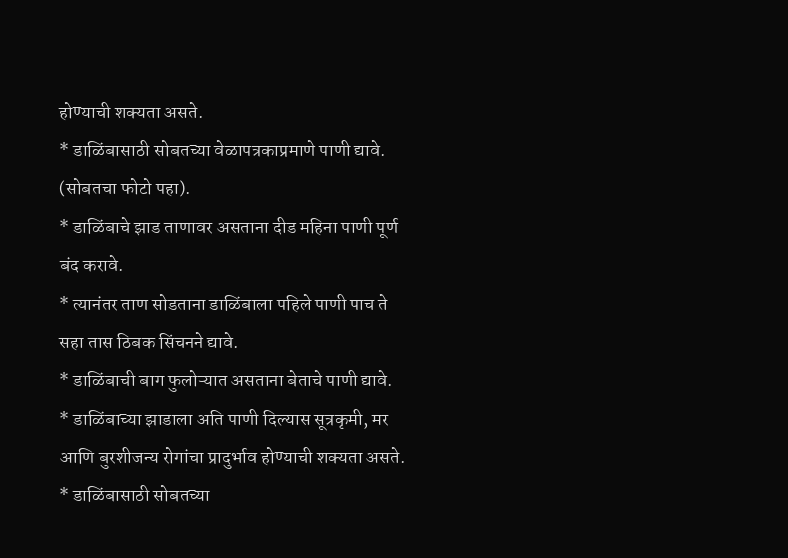होण्याची शक्यता असते.
* डाळिंबासाठी सोबतच्या वेळापत्रकाप्रमाणे पाणी द्यावे. (सोबतचा फोटो पहा).
* डाळिंबाचे झाड ताणावर असताना दीड महिना पाणी पूर्ण बंद करावे.
* त्यानंतर ताण सोडताना डाळिंबाला पहिले पाणी पाच ते सहा तास ठिबक सिंचनने द्यावे.
* डाळिंबाची बाग फुलोऱ्यात असताना बेताचे पाणी द्यावे.
* डाळिंबाच्या झाडाला अति पाणी दिल्यास सूत्रकृमी, मर आणि बुरशीजन्य रोगांचा प्रादुर्भाव होण्याची शक्यता असते.
* डाळिंबासाठी सोबतच्या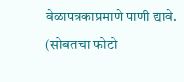वेळापत्रकाप्रमाणे पाणी द्यावे. (सोबतचा फोटो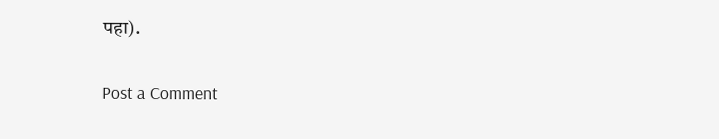पहा).

Post a Comment